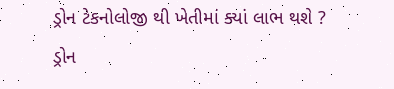ડ્રોન ટેકનોલોજી થી ખેતીમાં ક્યાં લાભ થશે ?
ડ્રોન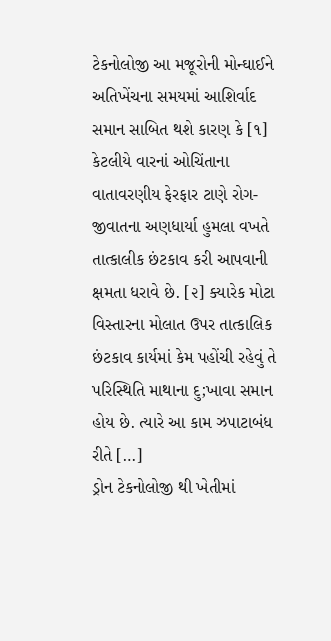ટેકનોલોજી આ મજૂરોની મોન્ઘાઈને અતિખેંચના સમયમાં આશિર્વાદ સમાન સાબિત થશે કારણ કે [૧] કેટલીયે વારનાં ઓચિંતાના વાતાવરણીય ફેરફાર ટાણે રોગ-જીવાતના અણધાર્યા હુમલા વખતે તાત્કાલીક છંટકાવ કરી આપવાની ક્ષમતા ધરાવે છે. [૨] ક્યારેક મોટા વિસ્તારના મોલાત ઉપર તાત્કાલિક છંટકાવ કાર્યમાં કેમ પહોંચી રહેવું તે પરિસ્થિતિ માથાના દુ;ખાવા સમાન હોય છે. ત્યારે આ કામ ઝપાટાબંધ રીતે […]
ડ્રોન ટેકનોલોજી થી ખેતીમાં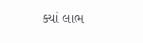ક્યાં લાભ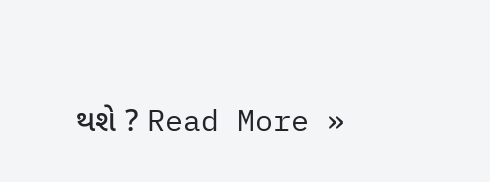થશે ? Read More »